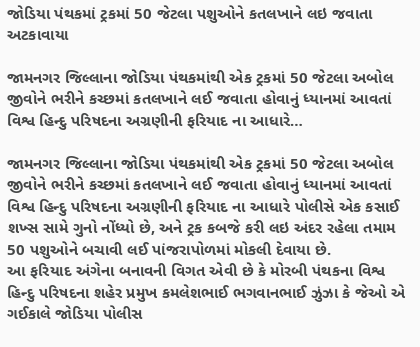જોડિયા પંથકમાં ટ્રકમાં 50 જેટલા પશુઓને કતલખાને લઇ જવાતા અટકાવાયા

જામનગર જિલ્લાના જોડિયા પંથકમાંથી એક ટ્રકમાં 50 જેટલા અબોલ જીવોને ભરીને કચ્છમાં કતલખાને લઈ જવાતા હોવાનું ધ્યાનમાં આવતાં વિશ્વ હિન્દુ પરિષદના અગ્રણીની ફરિયાદ ના આધારે…

જામનગર જિલ્લાના જોડિયા પંથકમાંથી એક ટ્રકમાં 50 જેટલા અબોલ જીવોને ભરીને કચ્છમાં કતલખાને લઈ જવાતા હોવાનું ધ્યાનમાં આવતાં વિશ્વ હિન્દુ પરિષદના અગ્રણીની ફરિયાદ ના આધારે પોલીસે એક કસાઈ શખ્સ સામે ગુનો નોંધ્યો છે, અને ટ્રક કબજે કરી લઇ અંદર રહેલા તમામ 50 પશુઓને બચાવી લઈ પાંજરાપોળમાં મોકલી દેવાયા છે.
આ ફરિયાદ અંગેના બનાવની વિગત એવી છે કે મોરબી પંથકના વિશ્વ હિન્દુ પરિષદના શહેર પ્રમુખ કમલેશભાઈ ભગવાનભાઈ ઝુંઝા કે જેઓ એ ગઈકાલે જોડિયા પોલીસ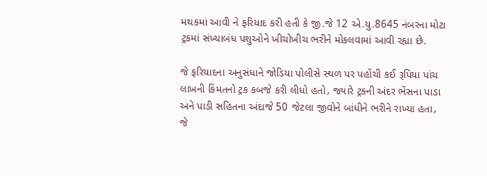મથકમાં આવી ને ફરિયાદ કરી હતી કે જી.જે 12 એ.યુ.8645 નંબરના મોટા ટ્રકમાં સંખ્યાબંધ પશુઓને ખીચોખીચ ભરીને મોકલવામાં આવી રહ્યા છે.

જે ફરિયાદના અનુસંધાને જોડિયા પોલીસે સ્થળ પર પહોંચી કઈ રૂપિયા પાંચ લાખની કિંમતનો ટ્રક કબજે કરી લીધો હતો, જ્યારે ટ્રકની અંદર ભેંસના પાડા અને પાડી સહિતના અંદાજે 50 જેટલા જીવોને બાંધીને ભરીને રાખ્યા હતા,
જે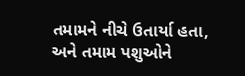તમામને નીચે ઉતાર્યા હતા, અને તમામ પશુઓને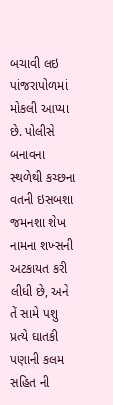બચાવી લઇ પાંજરાપોળમાં મોકલી આપ્યા છે. પોલીસે બનાવના સ્થળેથી કચ્છના વતની ઇસબશા જમનશા શેખ નામના શખ્સની અટકાયત કરી લીધી છે, અને તેં સામે પશુ પ્રત્યે ઘાતકી પણાની કલમ સહિત ની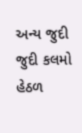અન્ય જુદી જુદી કલમો હેઠળ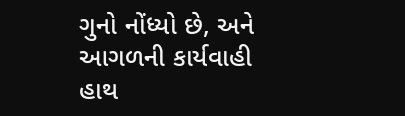ગુનો નોંધ્યો છે, અને આગળની કાર્યવાહી હાથ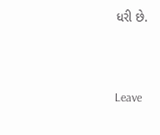ધરી છે.



Leave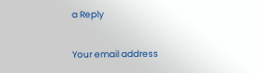a Reply

Your email address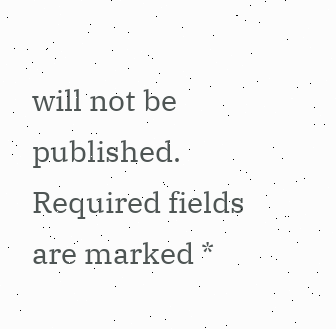will not be published. Required fields are marked *